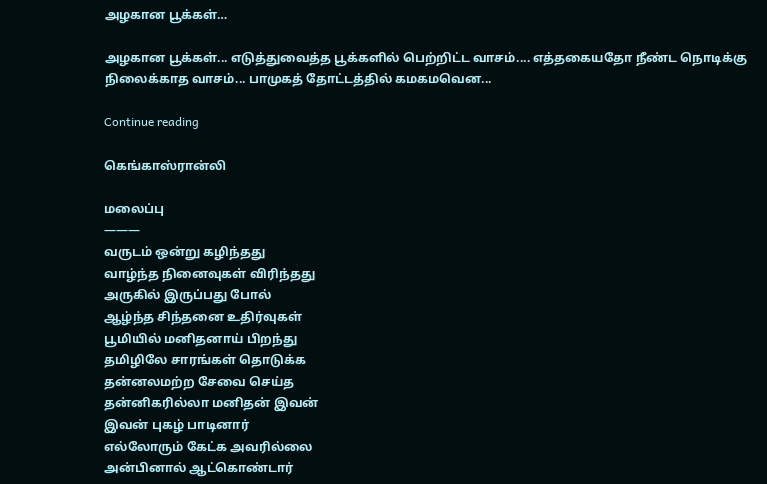அழகான பூக்கள்…

அழகான பூக்கள்... எடுத்துவைத்த பூக்களில் பெற்றிட்ட வாசம்.... எத்தகையதோ நீண்ட நொடிக்கு நிலைக்காத வாசம்... பாமுகத் தோட்டத்தில் கமகமவென...

Continue reading

கெங்காஸ்ரான்லி

மலைப்பு
———
வருடம் ஒன்று கழிந்தது
வாழ்ந்த நினைவுகள் விரிந்தது
அருகில் இருப்பது போல்
ஆழ்ந்த சிந்தனை உதிர்வுகள்
பூமியில் மனிதனாய் பிறந்து
தமிழிலே சாரங்கள் தொடுக்க
தன்னலமற்ற சேவை செய்த
தன்னிகரில்லா மனிதன் இவன்
இவன் புகழ் பாடினார்
எல்லோரும் கேட்க அவரில்லை
அன்பினால் ஆட்கொண்டார்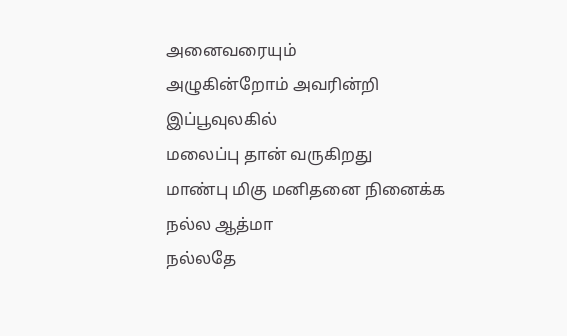அனைவரையும்
அழுகின்றோம் அவரின்றி
இப்பூவுலகில்
மலைப்பு தான் வருகிறது
மாண்பு மிகு மனிதனை நினைக்க
நல்ல ஆத்மா
நல்லதே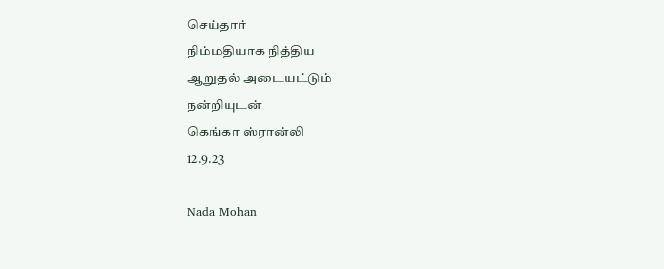செய்தார்
நிம்மதியாக நித்திய
ஆறுதல் அடையட்டும்
நன்றியுடன்
கெங்கா ஸ்ரான்லி
12.9.23

Nada Mohan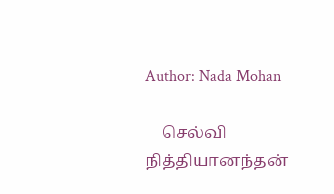Author: Nada Mohan

    செல்வி நித்தியானந்தன்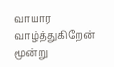வாயார வாழ்த்துகிறேன் மூன்று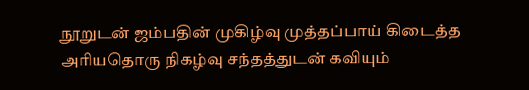நூறுடன் ஜம்பதின் முகிழ்வு முத்தப்பாய் கிடைத்த அரியதொரு நிகழ்வு சந்தத்துடன் கவியும்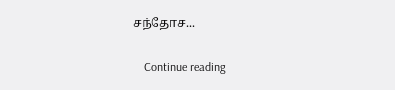சந்தோச...

    Continue reading